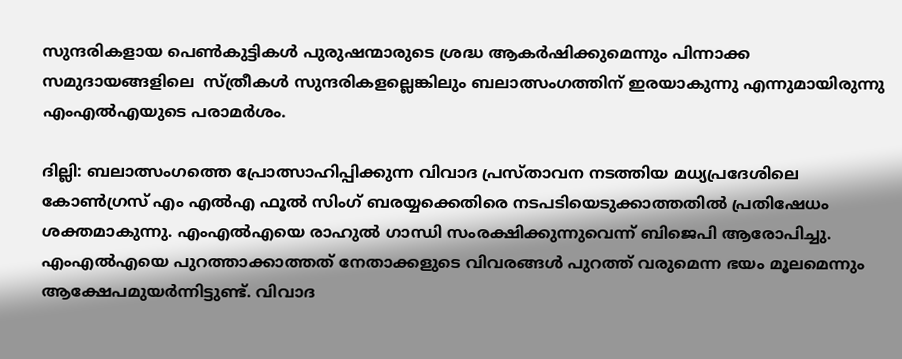സുന്ദരികളായ പെൺകുട്ടികൾ പുരുഷന്മാരുടെ ശ്രദ്ധ ആകർഷിക്കുമെന്നും പിന്നാക്ക സമുദായങ്ങളിലെ  സ്ത്രീകൾ സുന്ദരികളല്ലെങ്കിലും ബലാത്സംഗത്തിന് ഇരയാകുന്നു എന്നുമായിരുന്നു എംഎൽഎയുടെ പരാമർശം.

ദില്ലി: ബലാത്സംഗത്തെ പ്രോത്സാഹിപ്പിക്കുന്ന വിവാദ പ്രസ്താവന നടത്തിയ മധ്യപ്രദേശിലെ കോൺഗ്രസ് എം എൽഎ ഫൂൽ സിംഗ് ബരയ്യക്കെതിരെ നടപടിയെടുക്കാത്തതിൽ പ്രതിഷേധം ശക്തമാകുന്നു. എംഎൽഎയെ രാഹുൽ ഗാന്ധി സംരക്ഷിക്കുന്നുവെന്ന് ബിജെപി ആരോപിച്ചു. എംഎൽഎയെ പുറത്താക്കാത്തത് നേതാക്കളുടെ വിവരങ്ങൾ പുറത്ത് വരുമെന്ന ഭയം മൂലമെന്നും ആക്ഷേപമുയർന്നിട്ടുണ്ട്. വിവാദ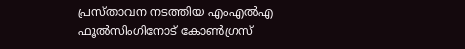പ്രസ്താവന നടത്തിയ എംഎൽഎ ഫൂൽസിംഗിനോട് കോൺഗ്രസ്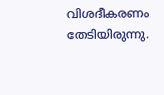വിശദീകരണം തേടിയിരുന്നു.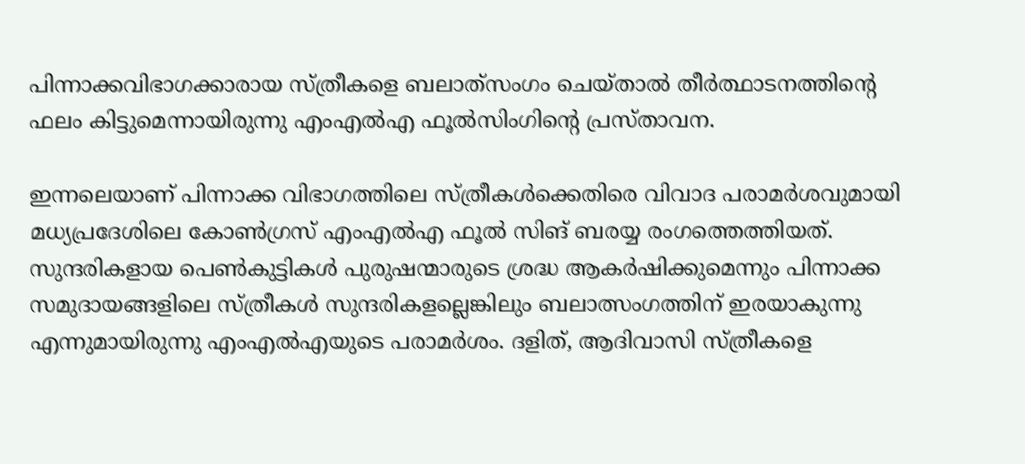പിന്നാക്കവിഭാഗക്കാരായ സ്ത്രീകളെ ബലാത്‌സംഗം ചെയ്താൽ തീർത്ഥാടനത്തിൻ്റെ ഫലം കിട്ടുമെന്നായിരുന്നു എംഎൽഎ ഫൂൽസിംഗിന്റെ പ്രസ്താവന.

ഇന്നലെയാണ് പിന്നാക്ക വിഭാഗത്തിലെ സ്ത്രീകൾക്കെതിരെ വിവാദ പരാമര്‍ശവുമായി മധ്യപ്രദേശിലെ കോൺഗ്രസ് എംഎൽഎ ഫൂല്‍ സിങ് ബരയ്യ രംഗത്തെത്തിയത്. സുന്ദരികളായ പെൺകുട്ടികൾ പുരുഷന്മാരുടെ ശ്രദ്ധ ആകർഷിക്കുമെന്നും പിന്നാക്ക സമുദായങ്ങളിലെ സ്ത്രീകൾ സുന്ദരികളല്ലെങ്കിലും ബലാത്സംഗത്തിന് ഇരയാകുന്നു എന്നുമായിരുന്നു എംഎൽഎയുടെ പരാമർശം. ദളിത്, ആദിവാസി സ്ത്രീകളെ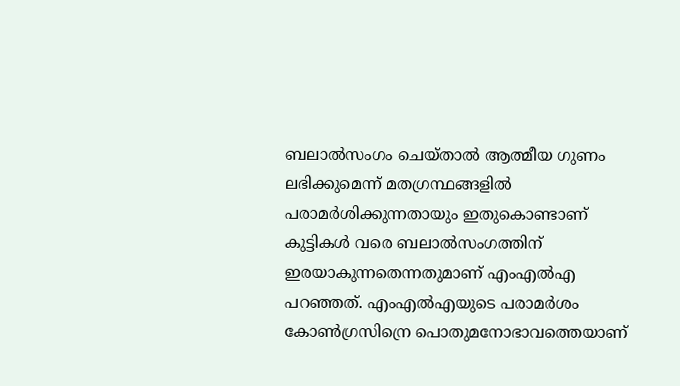ബലാല്‍സംഗം ചെയ്താല്‍ ആത്മീയ ഗുണം ലഭിക്കുമെന്ന് മതഗ്രന്ഥങ്ങളിൽ പരാമർശിക്കുന്നതായും ഇതുകൊണ്ടാണ് കുട്ടികൾ വരെ ബലാൽസംഗത്തിന് ഇരയാകുന്നതെന്നതുമാണ് എംഎൽഎ പറഞ്ഞത്. എംഎൽഎയുടെ പരാമർശം കോൺഗ്രസിന്രെ പൊതുമനോഭാവത്തെയാണ്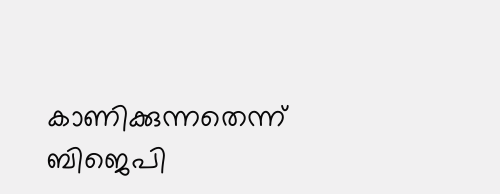കാണിക്കുന്നതെന്ന് ബിജെപി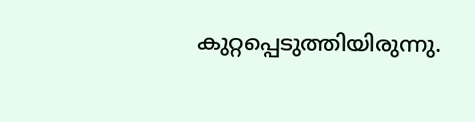കുറ്റപ്പെടുത്തിയിരുന്നു.